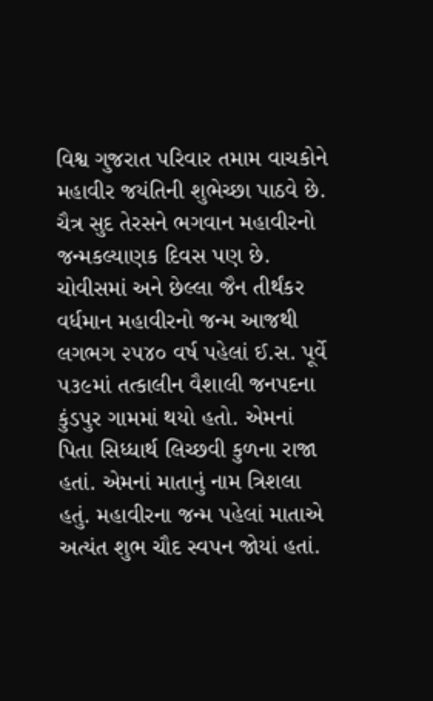વિશ્વ ગુજરાત પરિવાર તમામ વાચકોને મહાવીર જયંતિની શુભેચ્છા પાઠવે છે. ચૈત્ર સુદ તેરસને ભગવાન મહાવીરનો જન્મકલ્યાણક દિવસ પણ છે. ચોવીસમાં અને છેલ્લા જૈન તીર્થંકર વર્ધમાન મહાવીરનો જન્મ આજથી લગભગ ૨૫૪૦ વર્ષ પહેલાં ઈ.સ. પૂર્વે ૫૩૯માં તત્કાલીન વૈશાલી જનપદના કુંડપુર ગામમાં થયો હતો. એમનાં પિતા સિધ્ધાર્થ લિચ્છવી કુળના રાજા હતાં. એમનાં માતાનું નામ ત્રિશલા હતું. મહાવીરના જન્મ પહેલાં માતાએ અત્યંત શુભ ચૌદ સ્વપન જોયાં હતાં.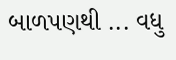બાળપણથી ... વધુ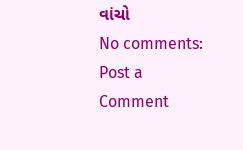વાંચો
No comments:
Post a Comment